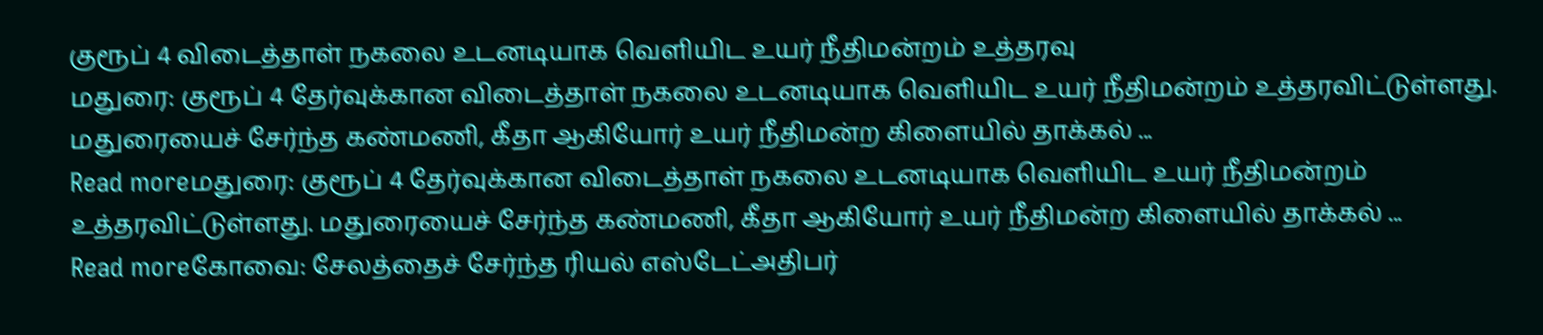குரூப் 4 விடைத்தாள் நகலை உடனடியாக வெளியிட உயர் நீதிமன்றம் உத்தரவு
மதுரை: குரூப் 4 தேர்வுக்கான விடைத்தாள் நகலை உடனடியாக வெளியிட உயர் நீதிமன்றம் உத்தரவிட்டுள்ளது. மதுரையைச் சேர்ந்த கண்மணி, கீதா ஆகியோர் உயர் நீதிமன்ற கிளையில் தாக்கல் ...
Read moreமதுரை: குரூப் 4 தேர்வுக்கான விடைத்தாள் நகலை உடனடியாக வெளியிட உயர் நீதிமன்றம் உத்தரவிட்டுள்ளது. மதுரையைச் சேர்ந்த கண்மணி, கீதா ஆகியோர் உயர் நீதிமன்ற கிளையில் தாக்கல் ...
Read moreகோவை: சேலத்தைச் சேர்ந்த ரியல் எஸ்டேட்அதிபர்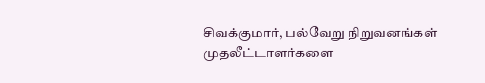சிவக்குமார், பல்வேறு நிறுவனங்கள் முதலீட்டாளர்களை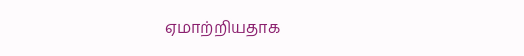ஏமாற்றியதாக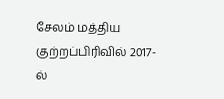சேலம் மத்திய குற்றப்பிரிவில் 2017-ல்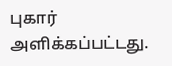புகார் அளிக்கப்பட்டது.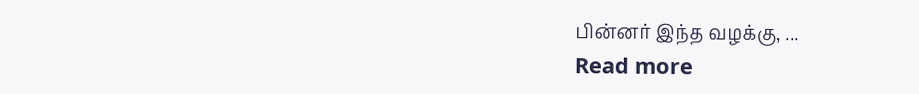பின்னர் இந்த வழக்கு, ...
Read more